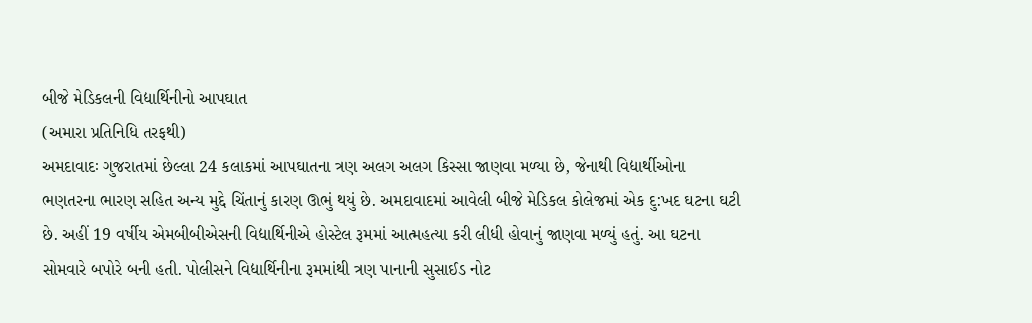બીજે મેડિકલની વિદ્યાર્થિનીનો આપઘાત
(અમારા પ્રતિનિધિ તરફથી)
અમદાવાદઃ ગુજરાતમાં છેલ્લા 24 કલાકમાં આપઘાતના ત્રણ અલગ અલગ કિસ્સા જાણવા મળ્યા છે, જેનાથી વિદ્યાર્થીઓના ભણતરના ભારણ સહિત અન્ય મુદ્દે ચિંતાનું કારણ ઊભું થયું છે. અમદાવાદમાં આવેલી બીજે મેડિકલ કોલેજમાં એક દુ:ખદ ઘટના ઘટી છે. અહીં 19 વર્ષીય એમબીબીએસની વિદ્યાર્થિનીએ હોસ્ટેલ રૂમમાં આત્મહત્યા કરી લીધી હોવાનું જાણવા મળ્યું હતું. આ ઘટના સોમવારે બપોરે બની હતી. પોલીસને વિદ્યાર્થિનીના રૂમમાંથી ત્રણ પાનાની સુસાઈડ નોટ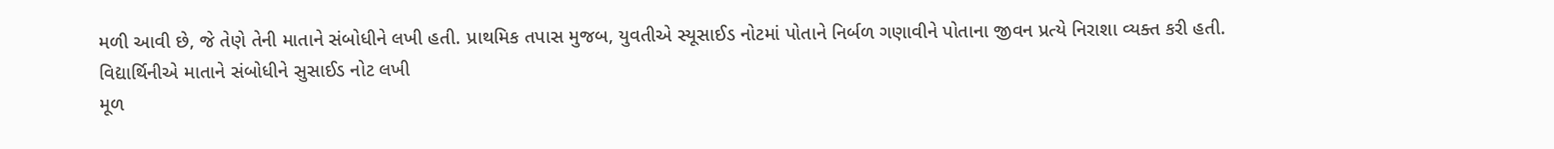મળી આવી છે, જે તેણે તેની માતાને સંબોધીને લખી હતી. પ્રાથમિક તપાસ મુજબ, યુવતીએ સ્યૂસાઈડ નોટમાં પોતાને નિર્બળ ગણાવીને પોતાના જીવન પ્રત્યે નિરાશા વ્યક્ત કરી હતી.
વિદ્યાર્થિનીએ માતાને સંબોધીને સુસાઈડ નોટ લખી
મૂળ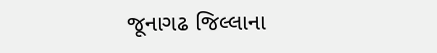જૂનાગઢ જિલ્લાના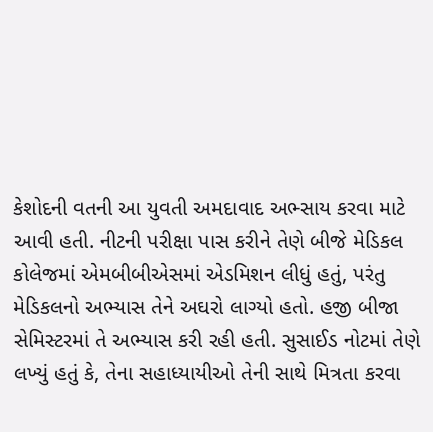કેશોદની વતની આ યુવતી અમદાવાદ અભ્સાય કરવા માટે આવી હતી. નીટની પરીક્ષા પાસ કરીને તેણે બીજે મેડિકલ કોલેજમાં એમબીબીએસમાં એડમિશન લીધું હતું, પરંતુ મેડિકલનો અભ્યાસ તેને અઘરો લાગ્યો હતો. હજી બીજા સેમિસ્ટરમાં તે અભ્યાસ કરી રહી હતી. સુસાઈડ નોટમાં તેણે લખ્યું હતું કે, તેના સહાધ્યાયીઓ તેની સાથે મિત્રતા કરવા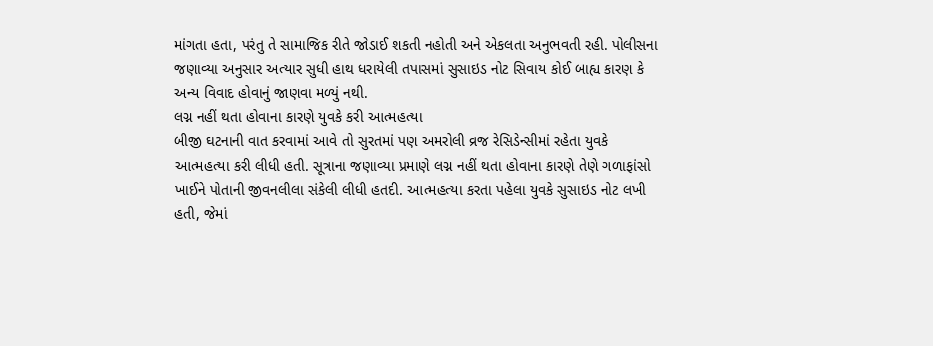માંગતા હતા, પરંતુ તે સામાજિક રીતે જોડાઈ શકતી નહોતી અને એકલતા અનુભવતી રહી. પોલીસના જણાવ્યા અનુસાર અત્યાર સુધી હાથ ધરાયેલી તપાસમાં સુસાઇડ નોટ સિવાય કોઈ બાહ્ય કારણ કે અન્ય વિવાદ હોવાનું જાણવા મળ્યું નથી.
લગ્ન નહીં થતા હોવાના કારણે યુવકે કરી આત્મહત્યા
બીજી ઘટનાની વાત કરવામાં આવે તો સુરતમાં પણ અમરોલી વ્રજ રેસિડેન્સીમાં રહેતા યુવકે આત્મહત્યા કરી લીધી હતી. સૂત્રાના જણાવ્યા પ્રમાણે લગ્ન નહીં થતા હોવાના કારણે તેણે ગળાફાંસો ખાઈને પોતાની જીવનલીલા સંકેલી લીધી હતદી. આત્મહત્યા કરતા પહેલા યુવકે સુસાઇડ નોટ લખી હતી, જેમાં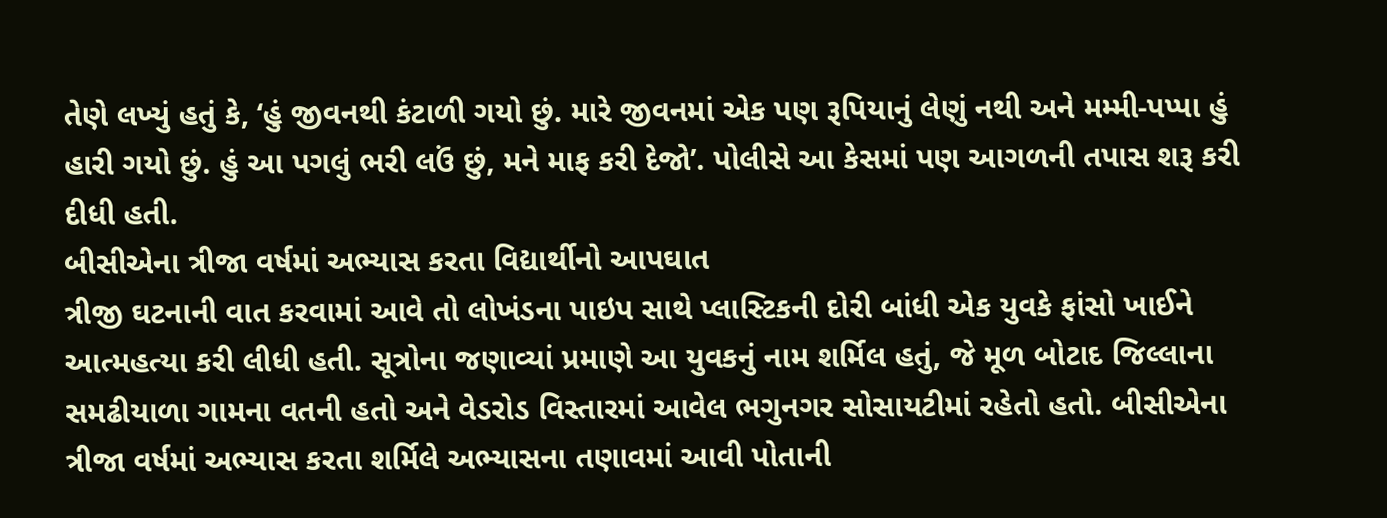તેણે લખ્યું હતું કે, ‘હું જીવનથી કંટાળી ગયો છું. મારે જીવનમાં એક પણ રૂપિયાનું લેણું નથી અને મમ્મી-પપ્પા હું હારી ગયો છું. હું આ પગલું ભરી લઉં છું, મને માફ કરી દેજો’. પોલીસે આ કેસમાં પણ આગળની તપાસ શરૂ કરી દીધી હતી.
બીસીએના ત્રીજા વર્ષમાં અભ્યાસ કરતા વિદ્યાર્થીનો આપઘાત
ત્રીજી ઘટનાની વાત કરવામાં આવે તો લોખંડના પાઇપ સાથે પ્લાસ્ટિકની દોરી બાંધી એક યુવકે ફાંસો ખાઈને આત્મહત્યા કરી લીધી હતી. સૂત્રોના જણાવ્યાં પ્રમાણે આ યુવકનું નામ શર્મિલ હતું, જે મૂળ બોટાદ જિલ્લાના સમઢીયાળા ગામના વતની હતો અને વેડરોડ વિસ્તારમાં આવેલ ભગુનગર સોસાયટીમાં રહેતો હતો. બીસીએના ત્રીજા વર્ષમાં અભ્યાસ કરતા શર્મિલે અભ્યાસના તણાવમાં આવી પોતાની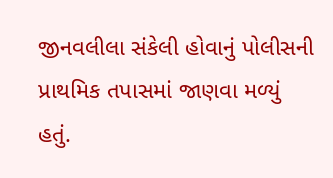જીનવલીલા સંકેલી હોવાનું પોલીસની પ્રાથમિક તપાસમાં જાણવા મળ્યું હતું.